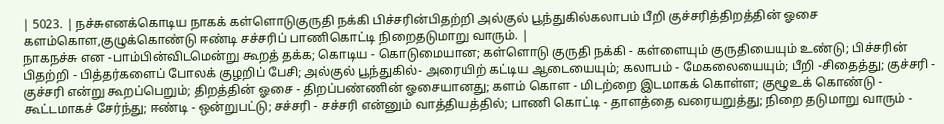| 5023. | நச்சுஎனக்கொடிய நாகக் கள்ளொடுகுருதி நக்கி பிச்சரின்பிதற்றி அல்குல் பூந்துகில்கலாபம் பீறி குச்சரித்திறத்தின் ஓசை களம்கொள,குழுக்கொண்டு ஈண்டி சச்சரிப் பாணிகொட்டி நிறைதடுமாறு வாரும். |
நாகநச்சு என -பாம்பின்விடமென்று கூறத் தக்க; கொடிய - கொடுமையான; கள்ளொடு குருதி நக்கி - கள்ளையும் குருதியையும் உண்டு; பிச்சரின் பிதற்றி - பித்தர்களைப் போலக் குழறிப் பேசி; அல்குல் பூந்துகில்- அரையிற் கட்டிய ஆடையையும்; கலாபம் - மேகலையையும்; பீறி -சிதைத்து; குச்சரி - குச்சரி என்று கூறப்பெறும்; திறத்தின் ஓசை - திறப்பண்ணின் ஓசையானது; களம் கொள - மிடற்றை இடமாகக் கொள்ள; குழூஉக் கொண்டு - கூட்டமாகச் சேர்ந்து; ஈண்டி - ஒன்றுபட்டு; சச்சரி - சச்சரி என்னும் வாத்தியத்தில்; பாணி கொட்டி - தாளத்தை வரையறுத்து; நிறை தடுமாறு வாரும் -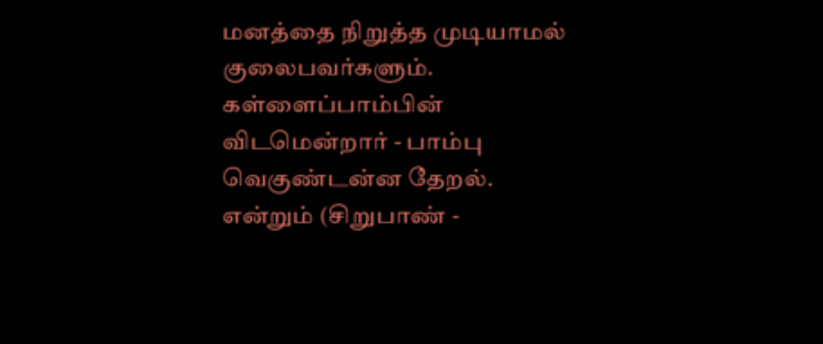மனத்தை நிறுத்த முடியாமல் குலைபவர்களும். கள்ளைப்பாம்பின் விடமென்றார் - பாம்பு வெகுண்டன்ன தேறல். என்றும் (சிறுபாண் -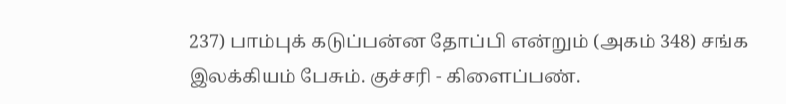237) பாம்புக் கடுப்பன்ன தோப்பி என்றும் (அகம் 348) சங்க இலக்கியம் பேசும். குச்சரி - கிளைப்பண்.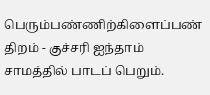பெரும்பண்ணிற்கிளைப்பண் திறம் - குச்சரி ஐந்தாம் சாமத்தில் பாடப் பெறும்.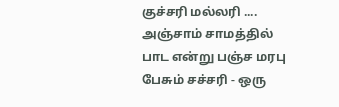குச்சரி மல்லரி .... அஞ்சாம் சாமத்தில் பாட என்று பஞ்ச மரபு பேசும் சச்சரி - ஒரு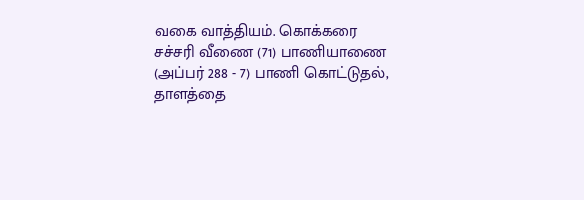வகை வாத்தியம். கொக்கரை சச்சரி வீணை (71) பாணியாணை (அப்பர் 288 - 7) பாணி கொட்டுதல், தாளத்தை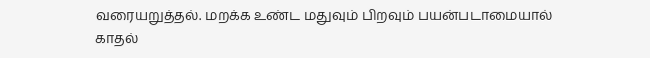வரையறுத்தல். மறக்க உண்ட மதுவும் பிறவும் பயன்படாமையால் காதல்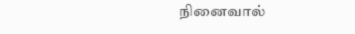நினைவால்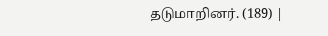தடுமாறினர். (189) |